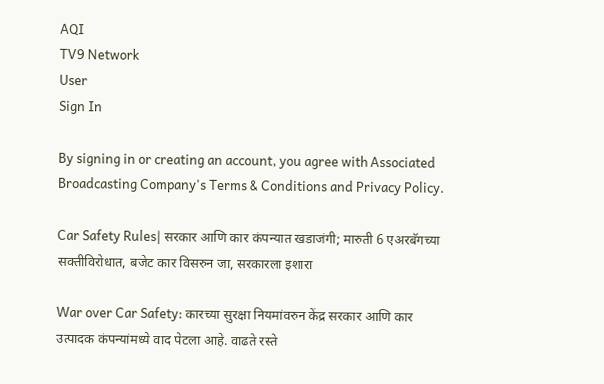AQI
TV9 Network
User
Sign In

By signing in or creating an account, you agree with Associated Broadcasting Company's Terms & Conditions and Privacy Policy.

Car Safety Rules| सरकार आणि कार कंपन्यात खडाजंगी; मारुती 6 एअरबॅगच्या सक्तीविरोधात, बजेट कार विसरुन जा, सरकारला इशारा

War over Car Safety: कारच्या सुरक्षा नियमांवरुन केंद्र सरकार आणि कार उत्पादक कंपन्यांमध्ये वाद पेटला आहे. वाढते रस्ते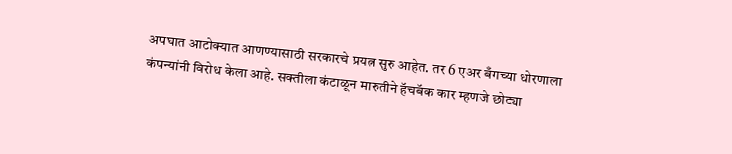अपघात आटोक्यात आणण्यासाठी सरकारचे प्रयत्न सुरु आहेत. तर 6 एअर बँगच्या धोरणाला कंपन्यांनी विरोध केला आहे. सक्तीला कंटाळून मारुतीने हॅचबॅक कार म्हणजे छोट्या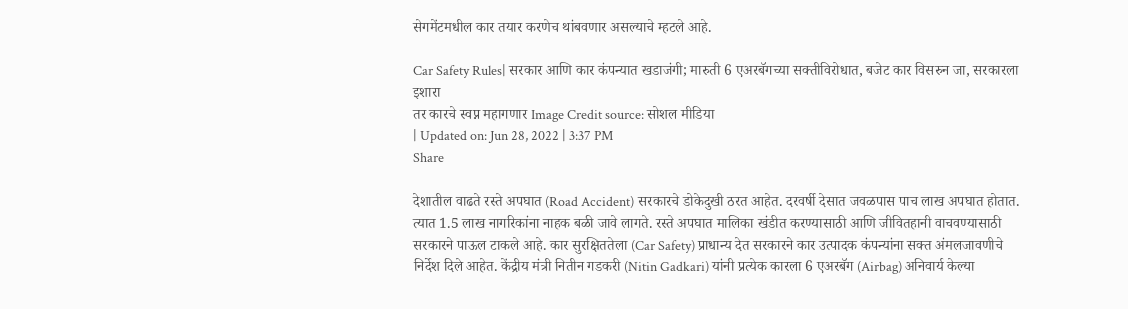सेगमेंटमधील कार तयार करणेच थांबवणार असल्याचे म्हटले आहे.

Car Safety Rules| सरकार आणि कार कंपन्यात खडाजंगी; मारुती 6 एअरबॅगच्या सक्तीविरोधात, बजेट कार विसरुन जा, सरकारला इशारा
तर कारचे स्वप्न महागणार Image Credit source: सोशल मीडिया
| Updated on: Jun 28, 2022 | 3:37 PM
Share

देशातील वाढते रस्ते अपघात (Road Accident) सरकारचे डोकेदुखी ठरत आहेत. दरवर्षी देसात जवळपास पाच लाख अपघात होतात. त्यात 1.5 लाख नागरिकांना नाहक बळी जावे लागते. रस्ते अपघात मालिका खंडीत करण्यासाठी आणि जीवितहानी वाचवण्यासाठी सरकारने पाऊल टाकले आहे. कार सुरक्षिततेला (Car Safety) प्राधान्य देत सरकारने कार उत्पादक कंपन्यांना सक्त अंमलजावणीचे निर्देश दिले आहेत. केंद्रीय मंत्री नितीन गडकरी (Nitin Gadkari) यांनी प्रत्येक कारला 6 एअरबॅग (Airbag) अनिवार्य केल्या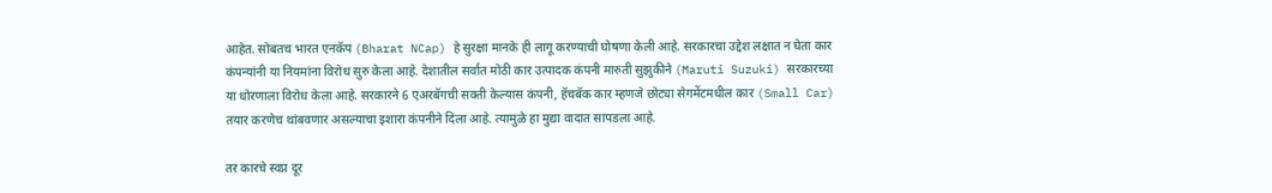आहेत. सोबतच भारत एनकॅप (Bharat NCap) हे सुरक्षा मानके ही लागू करण्याची घोषणा केली आहे. सरकारचा उद्देश लक्षात न घेता कार कंपन्यांनी या नियमांना विरोध सुरु केला आहे. देशातील सर्वात मोठी कार उत्पादक कंपनी मारुती सुझुकीने (Maruti Suzuki) सरकारच्या या धोरणाला विरोध केला आहे. सरकारने 6 एअरबॅगची सक्ती केल्यास कंपनी, हॅचबॅक कार म्हणजे छोट्या सेगमेंटमधील कार (Small Car) तयार करणेच थांबवणार असल्याचा इशारा कंपनीने दिला आहे. त्यामुळे हा मुद्या वादात सापडला आहे.

तर कारचे स्वप्न दूर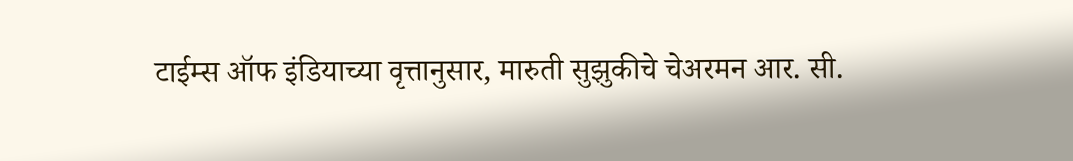टाईम्स ऑफ इंडियाच्या वृत्तानुसार, मारुती सुझुकीचे चेअरमन आर. सी.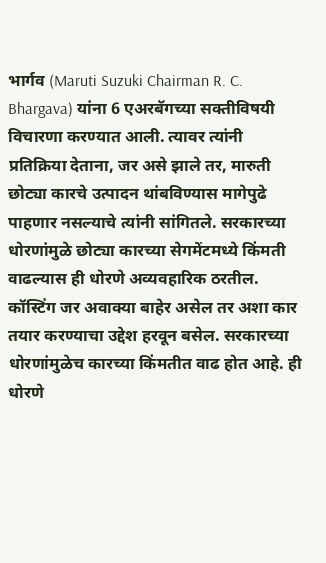भार्गव (Maruti Suzuki Chairman R. C. Bhargava) यांना 6 एअरबॅगच्या सक्तीविषयी विचारणा करण्यात आली. त्यावर त्यांनी प्रतिक्रिया देताना, जर असे झाले तर, मारुती छोट्या कारचे उत्पादन थांबविण्यास मागेपुढे पाहणार नसल्याचे त्यांनी सांगितले. सरकारच्या धोरणांमुळे छोट्या कारच्या सेगमेंटमध्ये किंमती वाढल्यास ही धोरणे अव्यवहारिक ठरतील. कॉस्टिंग जर अवाक्या बाहेर असेल तर अशा कार तयार करण्याचा उद्देश हरवून बसेल. सरकारच्या धोरणांमुळेच कारच्या किंमतीत वाढ होत आहे. ही धोरणे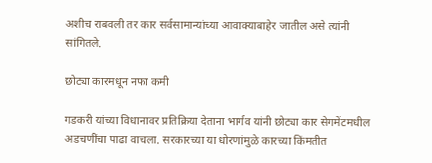अशीच राबवली तर कार सर्वसामान्यांच्या आवाक्याबाहेर जातील असे त्यांनी सांगितले.

छोट्या कारमधून नफा कमी

गडकरी यांच्या विधानावर प्रतिक्रिया देताना भार्गव यांनी छोट्या कार सेगमेंटमधील अडचणींचा पाढा वाचला. सरकारच्या या धोरणांमुळे कारच्या किंमतीत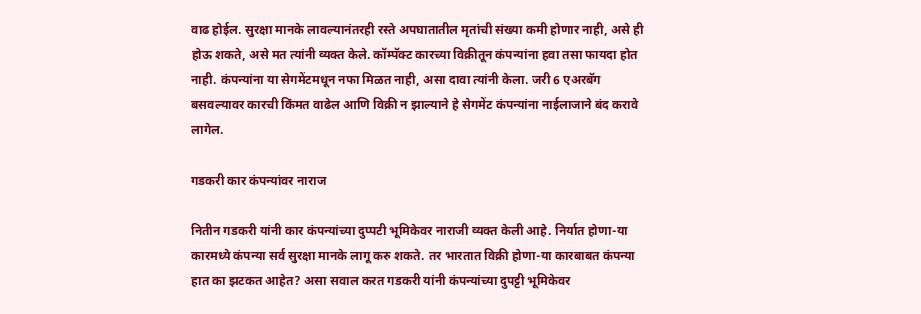वाढ होईल. सुरक्षा मानके लावल्यानंतरही रस्ते अपघातातील मृतांची संख्या कमी होणार नाही, असे ही होऊ शकते, असे मत त्यांनी व्यक्त केले. कॉम्पॅक्ट कारच्या विक्रीतून कंपन्यांना हवा तसा फायदा होत नाही. कंपन्यांना या सेगमेंटमधून नफा मिळत नाही, असा दावा त्यांनी केला. जरी 6 एअरबॅग बसवल्यावर कारची किंमत वाढेल आणि विक्री न झाल्याने हे सेगमेंट कंपन्यांना नाईलाजाने बंद करावे लागेल.

गडकरी कार कंपन्यांवर नाराज

नितीन गडकरी यांनी कार कंपन्यांच्या दुप्पटी भूमिकेवर नाराजी व्यक्त केली आहे. निर्यात होणा-या कारमध्ये कंपन्या सर्व सुरक्षा मानके लागू करु शकते. तर भारतात विक्री होणा-या कारबाबत कंपन्या हात का झटकत आहेत? असा सवाल करत गडकरी यांनी कंपन्यांच्या दुपट्टी भूमिकेवर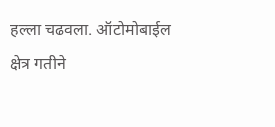हल्ला चढवला. ऑटोमोबाईल क्षेत्र गतीने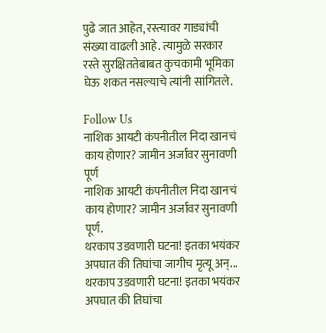पुढे जात आहेत, रस्त्यावर गाड्यांची संख्या वाढली आहे. त्यामुळे सरकार रस्ते सुरक्षिततेबाबत कुचकामी भूमिका घेऊ शकत नसल्याचे त्यांनी सांगितले.

Follow Us
नाशिक आयटी कंपनीतील निदा खानचं काय होणार? जामीन अर्जावर सुनावणी पूर्ण
नाशिक आयटी कंपनीतील निदा खानचं काय होणार? जामीन अर्जावर सुनावणी पूर्ण.
थरकाप उडवणारी घटना! इतका भयंकर अपघात की तिघांचा जागीच मृत्यू अन्...
थरकाप उडवणारी घटना! इतका भयंकर अपघात की तिघांचा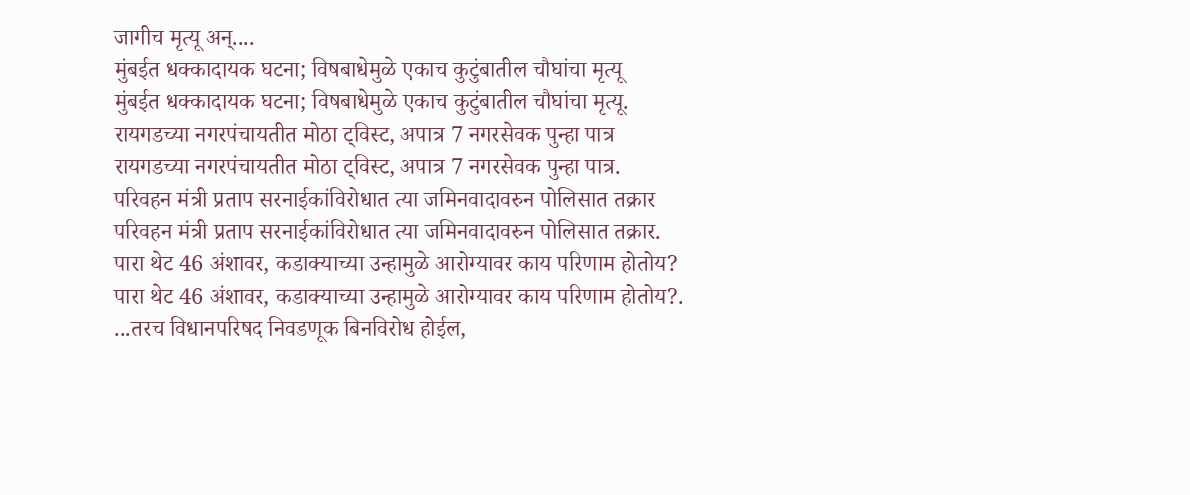जागीच मृत्यू अन्....
मुंबईत धक्कादायक घटना; विषबाधेमुळे एकाच कुटुंबातील चौघांचा मृत्यू
मुंबईत धक्कादायक घटना; विषबाधेमुळे एकाच कुटुंबातील चौघांचा मृत्यू.
रायगडच्या नगरपंचायतीत मोठा ट्विस्ट, अपात्र 7 नगरसेवक पुन्हा पात्र
रायगडच्या नगरपंचायतीत मोठा ट्विस्ट, अपात्र 7 नगरसेवक पुन्हा पात्र.
परिवहन मंत्री प्रताप सरनाईकांविरोधात त्या जमिनवादावरुन पोलिसात तक्रार
परिवहन मंत्री प्रताप सरनाईकांविरोधात त्या जमिनवादावरुन पोलिसात तक्रार.
पारा थेट 46 अंशावर, कडाक्याच्या उन्हामुळे आरोग्यावर काय परिणाम होतोय?
पारा थेट 46 अंशावर, कडाक्याच्या उन्हामुळे आरोग्यावर काय परिणाम होतोय?.
...तरच विधानपरिषद निवडणूक बिनविरोध होईल,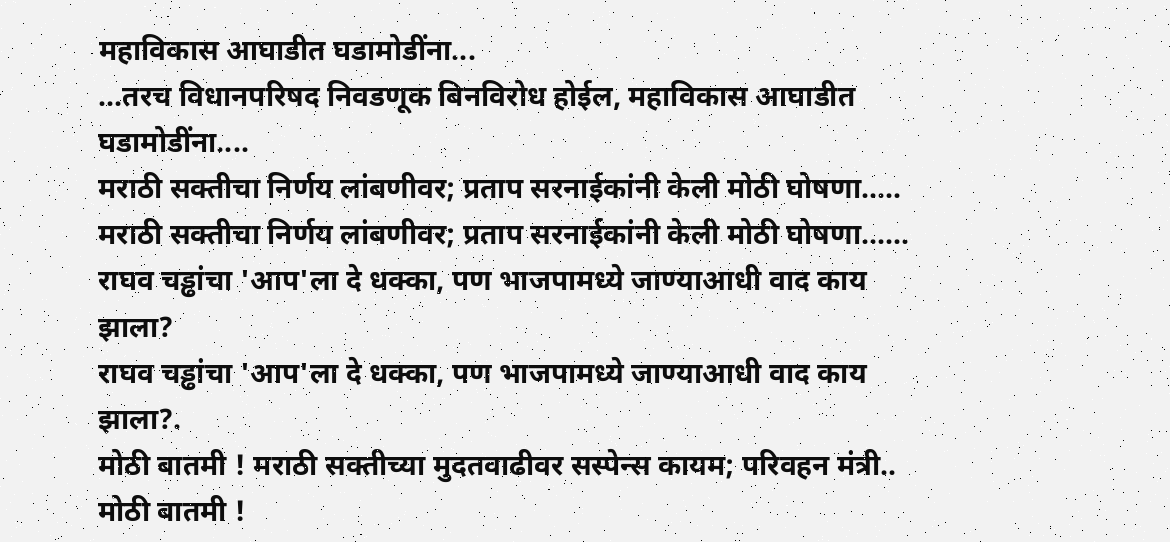महाविकास आघाडीत घडामोडींना...
...तरच विधानपरिषद निवडणूक बिनविरोध होईल, महाविकास आघाडीत घडामोडींना....
मराठी सक्तीचा निर्णय लांबणीवर; प्रताप सरनाईकांनी केली मोठी घोषणा.....
मराठी सक्तीचा निर्णय लांबणीवर; प्रताप सरनाईकांनी केली मोठी घोषणा......
राघव चड्ढांचा 'आप'ला दे धक्का, पण भाजपामध्ये जाण्याआधी वाद काय झाला?
राघव चड्ढांचा 'आप'ला दे धक्का, पण भाजपामध्ये जाण्याआधी वाद काय झाला?.
मोठी बातमी ! मराठी सक्तीच्या मुदतवाढीवर सस्पेन्स कायम; परिवहन मंत्री..
मोठी बातमी !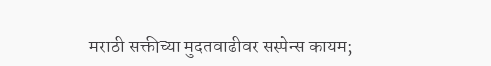मराठी सक्तीच्या मुदतवाढीवर सस्पेन्स कायम;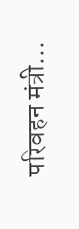परिवहन मंत्री...